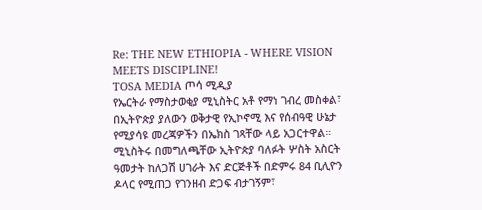Re: THE NEW ETHIOPIA - WHERE VISION MEETS DISCIPLINE!
TOSA MEDIA ጦሳ ሚዲያ
የኤርትራ የማስታወቂያ ሚኒስትር አቶ የማነ ገብረ መስቀል፣ በኢትዮጵያ ያለውን ወቅታዊ የኢኮኖሚ እና የሰብዓዊ ሁኔታ የሚያሳዩ መረጃዎችን በኤክስ ገጻቸው ላይ አጋርተዋል።
ሚኒስትሩ በመግለጫቸው ኢትዮጵያ ባለፉት ሦስት አስርት ዓመታት ከለጋሽ ሀገራት እና ድርጅቶች በድምሩ 84 ቢሊዮን ዶላር የሚጠጋ የገንዘብ ድጋፍ ብታገኝም፣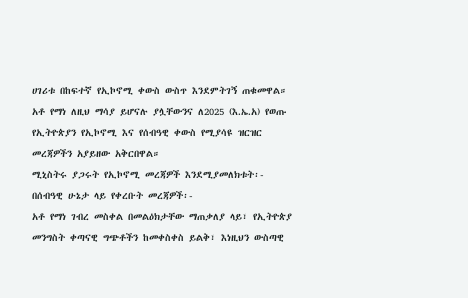ሀገሪቱ በከፍተኛ የኢኮኖሚ ቀውስ ውስጥ እንደምትገኝ ጠቁመዋል። አቶ የማነ ለዚህ ማሳያ ይሆናሉ ያሏቸውንና ለ2025 (እ.ኤ.አ) የወጡ የኢትዮጵያን የኢኮኖሚ እና የሰብዓዊ ቀውስ የሚያሳዩ ዝርዝር መረጃዎችን አያይዘው አቅርበዋል።
ሚኒስትሩ ያጋሩት የኢኮኖሚ መረጃዎች እንደሚያመለክቱት፡-
በሰብዓዊ ሁኔታ ላይ የቀረቡት መረጃዎች፡-
አቶ የማነ ገብረ መስቀል በመልዕክታቸው ማጠቃለያ ላይ፣ የኢትዮጵያ መንግስት ቀጣናዊ ግጭቶችን ከመቀስቀስ ይልቅ፣ እነዚህን ውስጣዊ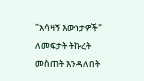"አሳዛኝ እውነታዎች" ለመፍታት ትኩረት መስጠት እንዳለበት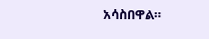አሳስበዋል።